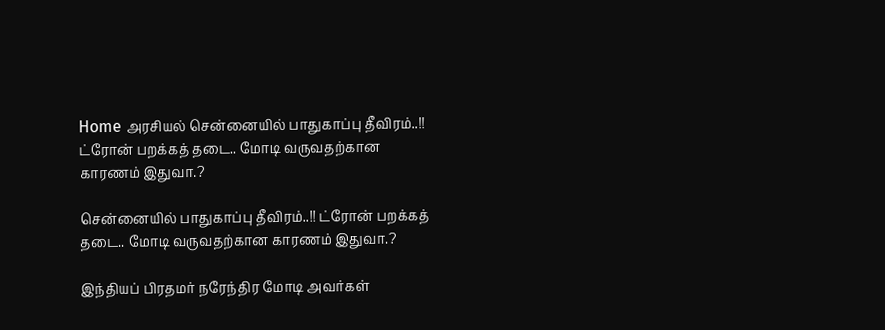Home அரசியல் சென்னையில் பாதுகாப்பு தீவிரம்..!! ட்ரோன் பறக்கத் தடை.. மோடி வருவதற்கான காரணம் இதுவா.?

சென்னையில் பாதுகாப்பு தீவிரம்..!! ட்ரோன் பறக்கத் தடை.. மோடி வருவதற்கான காரணம் இதுவா.?

இந்தியப் பிரதமர் நரேந்திர மோடி அவர்கள்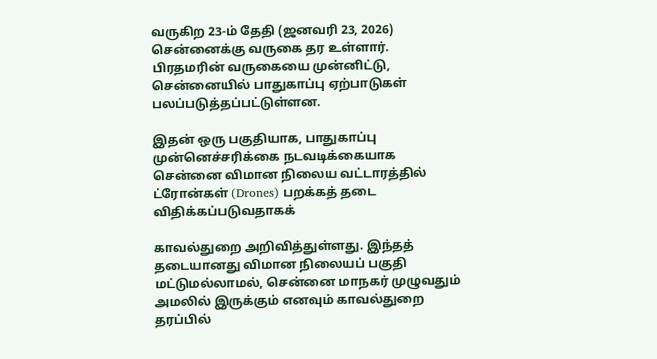வருகிற 23-ம் தேதி (ஜனவரி 23, 2026) சென்னைக்கு வருகை தர உள்ளார். பிரதமரின் வருகையை முன்னிட்டு, சென்னையில் பாதுகாப்பு ஏற்பாடுகள் பலப்படுத்தப்பட்டுள்ளன.

இதன் ஒரு பகுதியாக, பாதுகாப்பு முன்னெச்சரிக்கை நடவடிக்கையாக சென்னை விமான நிலைய வட்டாரத்தில் ட்ரோன்கள் (Drones) பறக்கத் தடை விதிக்கப்படுவதாகக்

காவல்துறை அறிவித்துள்ளது. இந்தத் தடையானது விமான நிலையப் பகுதி மட்டுமல்லாமல், சென்னை மாநகர் முழுவதும் அமலில் இருக்கும் எனவும் காவல்துறை தரப்பில்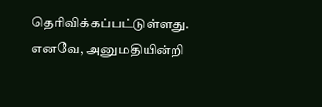தெரிவிக்கப்பட்டுள்ளது. எனவே, அனுமதியின்றி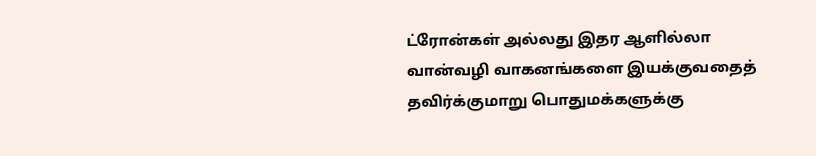ட்ரோன்கள் அல்லது இதர ஆளில்லா வான்வழி வாகனங்களை இயக்குவதைத் தவிர்க்குமாறு பொதுமக்களுக்கு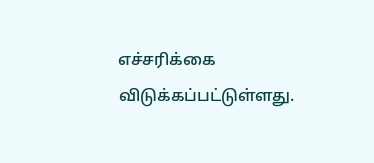எச்சரிக்கை விடுக்கப்பட்டுள்ளது.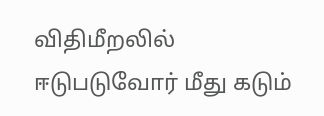விதிமீறலில் ஈடுபடுவோர் மீது கடும்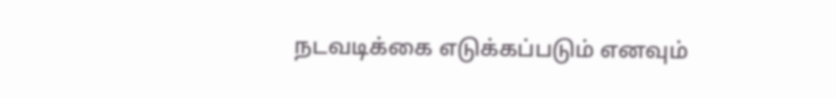நடவடிக்கை எடுக்கப்படும் எனவும்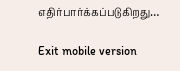எதிர்பார்க்கப்படுகிறது…

Exit mobile version